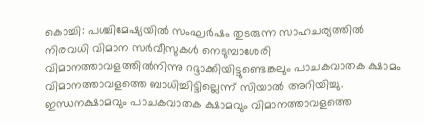കൊച്ചി: പശ്ചിമേഷ്യയിൽ സംഘർഷം തുടരുന്ന സാഹചര്യത്തിൽ നിരവധി വിമാന സർവീസുകൾ നെടുമ്പാശേരി വിമാനത്താവളത്തിൽനിന്നു റദ്ദാക്കിയിട്ടുണ്ടെങ്കലും പാചകവാതക ക്ഷാമം വിമാനത്താവളത്തെ ബാധിച്ചിട്ടില്ലെന്ന് സിയാൽ അറിയിച്ചു.
ഇന്ധനക്ഷാമവും പാചകവാതക ക്ഷാമവും വിമാനത്താവളത്തെ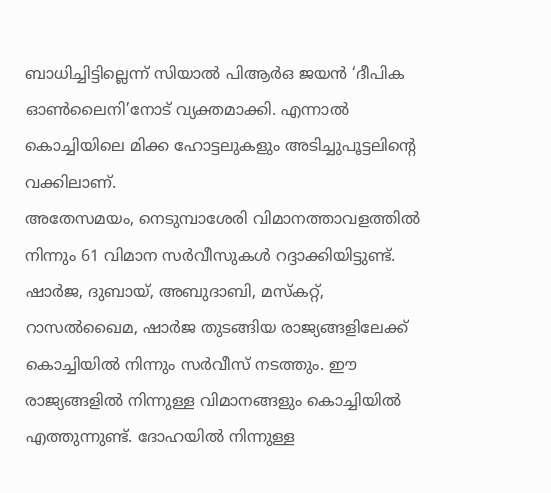ബാധിച്ചിട്ടില്ലെന്ന് സിയാൽ പിആർഒ ജയൻ ‘ദീപിക ഓൺലൈനി’നോട് വ്യക്തമാക്കി. എന്നാൽ കൊച്ചിയിലെ മിക്ക ഹോട്ടലുകളും അടിച്ചുപൂട്ടലിന്റെ വക്കിലാണ്.
അതേസമയം, നെടുമ്പാശേരി വിമാനത്താവളത്തിൽ നിന്നും 61 വിമാന സർവീസുകൾ റദ്ദാക്കിയിട്ടുണ്ട്. ഷാർജ, ദുബായ്, അബുദാബി, മസ്കറ്റ്, റാസൽഖൈമ, ഷാർജ തുടങ്ങിയ രാജ്യങ്ങളിലേക്ക് കൊച്ചിയിൽ നിന്നും സർവീസ് നടത്തും. ഈ രാജ്യങ്ങളിൽ നിന്നുള്ള വിമാനങ്ങളും കൊച്ചിയിൽ എത്തുന്നുണ്ട്. ദോഹയിൽ നിന്നുള്ള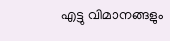എട്ടു വിമാനങ്ങളും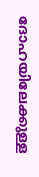ദോഹയിലേക്കുള്ള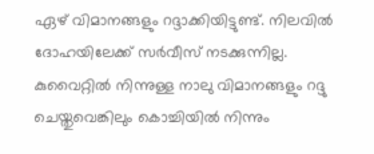ഏഴ് വിമാനങ്ങളും റദ്ദാക്കിയിട്ടുണ്ട്. നിലവിൽ ദോഹയിലേക്ക് സർവീസ് നടക്കുന്നില്ല.
കുവൈറ്റിൽ നിന്നുള്ള നാലു വിമാനങ്ങളും റദ്ദു ചെയ്തുവെങ്കിലും കൊച്ചിയിൽ നിന്നും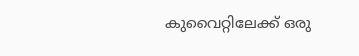കുവൈറ്റിലേക്ക് ഒരു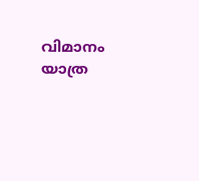വിമാനം യാത്ര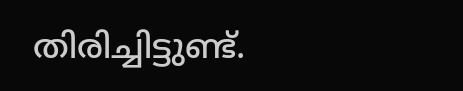തിരിച്ചിട്ടുണ്ട്.